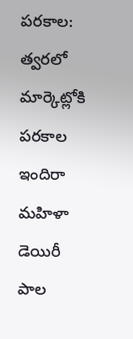పరకాల: త్వరలో మార్కెట్లోకి పరకాల ఇందిరా మహిళా డెయిరీ పాల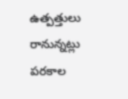ఉత్పత్తులు రానున్నట్లు పరకాల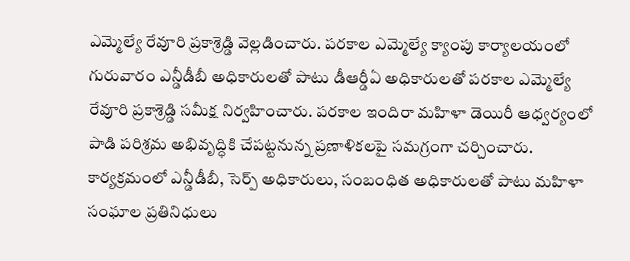ఎమ్మెల్యే రేవూరి ప్రకాశ్రెడ్డి వెల్లడించారు. పరకాల ఎమ్మెల్యే క్యాంపు కార్యాలయంలో గురువారం ఎన్డీడీబీ అధికారులతో పాటు డీఆర్డీఏ అధికారులతో పరకాల ఎమ్మెల్యే రేవూరి ప్రకాశ్రెడ్డి సమీక్ష నిర్వహించారు. పరకాల ఇందిరా మహిళా డెయిరీ ఆధ్వర్యంలో పాడి పరిశ్రమ అభివృద్ధికి చేపట్టనున్న ప్రణాళికలపై సమగ్రంగా చర్చించారు. కార్యక్రమంలో ఎన్డీడీబీ, సెర్ప్ అధికారులు, సంబంధిత అధికారులతో పాటు మహిళా సంఘాల ప్రతినిధులు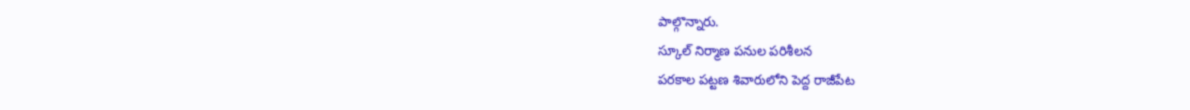పాల్గొన్నారు.
స్కూల్ నిర్మాణ పనుల పరిశీలన
పరకాల పట్టణ శివారులోని పెద్ద రాజీపేట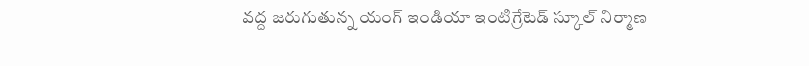వద్ద జరుగుతున్న యంగ్ ఇండియా ఇంటిగ్రేటెడ్ స్కూల్ నిర్మాణ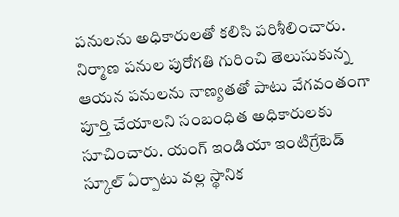పనులను అధికారులతో కలిసి పరిశీలించారు. నిర్మాణ పనుల పురోగతి గురించి తెలుసుకున్న ఆయన పనులను నాణ్యతతో పాటు వేగవంతంగా పూర్తి చేయాలని సంబంధిత అధికారులకు సూచించారు. యంగ్ ఇండియా ఇంటిగ్రేటెడ్ స్కూల్ ఏర్పాటు వల్ల స్థానిక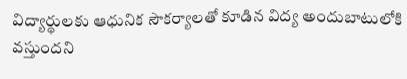విద్యార్థులకు ఆధునిక సౌకర్యాలతో కూడిన విద్య అందుబాటులోకి వస్తుందని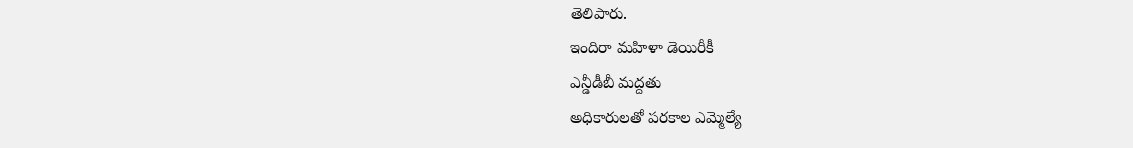తెలిపారు.
ఇందిరా మహిళా డెయిరీకీ
ఎన్డీడీబీ మద్దతు
అధికారులతో పరకాల ఎమ్మెల్యే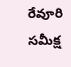రేవూరి సమీక్ష